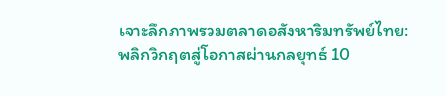เจาะลึกภาพรวมตลาดอสังหาริมทรัพย์ไทย: พลิกวิกฤตสู่โอกาสผ่านกลยุทธ์ 10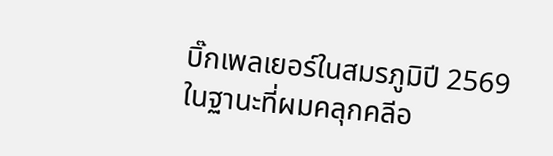บิ๊กเพลเยอร์ในสมรภูมิปี 2569
ในฐานะที่ผมคลุกคลีอ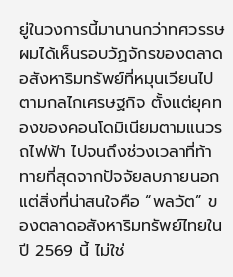ยู่ในวงการนี้มานานกว่าทศวรรษ ผมได้เห็นรอบวัฏจักรของตลาดอสังหาริมทรัพย์ที่หมุนเวียนไปตามกลไกเศรษฐกิจ ตั้งแต่ยุคทองของคอนโดมิเนียมตามแนวรถไฟฟ้า ไปจนถึงช่วงเวลาที่ท้าทายที่สุดจากปัจจัยลบภายนอก แต่สิ่งที่น่าสนใจคือ “พลวัต” ของตลาดอสังหาริมทรัพย์ไทยในปี 2569 นี้ ไม่ใช่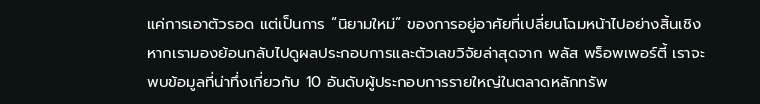แค่การเอาตัวรอด แต่เป็นการ “นิยามใหม่” ของการอยู่อาศัยที่เปลี่ยนโฉมหน้าไปอย่างสิ้นเชิง
หากเรามองย้อนกลับไปดูผลประกอบการและตัวเลขวิจัยล่าสุดจาก พลัส พร็อพเพอร์ตี้ เราจะพบข้อมูลที่น่าทึ่งเกี่ยวกับ 10 อันดับผู้ประกอบการรายใหญ่ในตลาดหลักทรัพ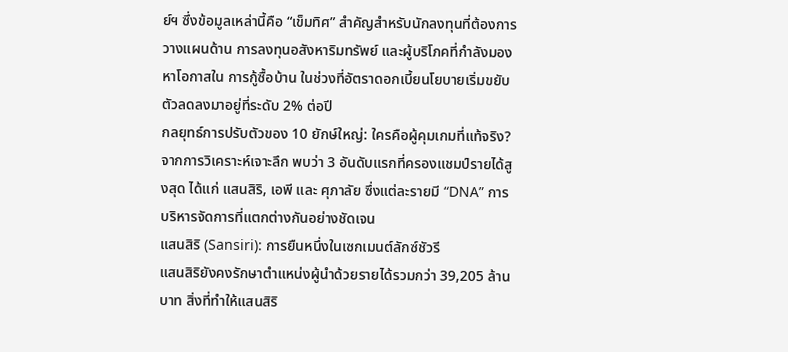ย์ฯ ซึ่งข้อมูลเหล่านี้คือ “เข็มทิศ” สำคัญสำหรับนักลงทุนที่ต้องการวางแผนด้าน การลงทุนอสังหาริมทรัพย์ และผู้บริโภคที่กำลังมองหาโอกาสใน การกู้ซื้อบ้าน ในช่วงที่อัตราดอกเบี้ยนโยบายเริ่มขยับตัวลดลงมาอยู่ที่ระดับ 2% ต่อปี
กลยุทธ์การปรับตัวของ 10 ยักษ์ใหญ่: ใครคือผู้คุมเกมที่แท้จริง?
จากการวิเคราะห์เจาะลึก พบว่า 3 อันดับแรกที่ครองแชมป์รายได้สูงสุด ได้แก่ แสนสิริ, เอพี และ ศุภาลัย ซึ่งแต่ละรายมี “DNA” การบริหารจัดการที่แตกต่างกันอย่างชัดเจน
แสนสิริ (Sansiri): การยืนหนึ่งในเซกเมนต์ลักซ์ชัวรี
แสนสิริยังคงรักษาตำแหน่งผู้นำด้วยรายได้รวมกว่า 39,205 ล้านบาท สิ่งที่ทำให้แสนสิริ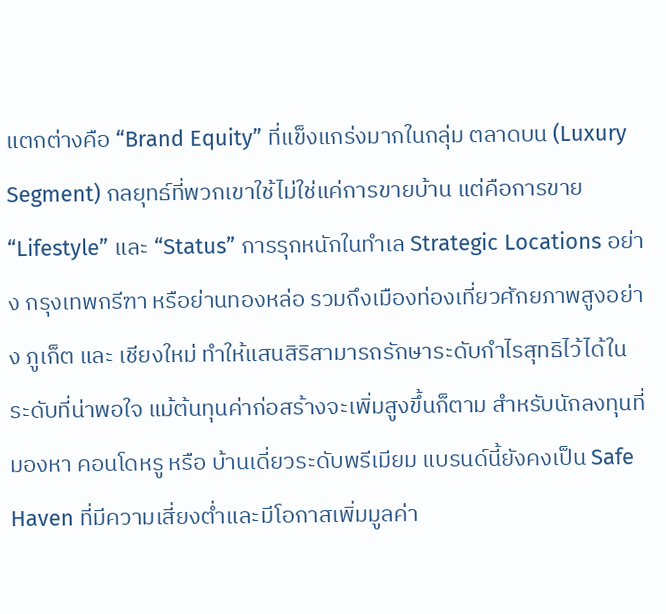แตกต่างคือ “Brand Equity” ที่แข็งแกร่งมากในกลุ่ม ตลาดบน (Luxury Segment) กลยุทธ์ที่พวกเขาใช้ไม่ใช่แค่การขายบ้าน แต่คือการขาย “Lifestyle” และ “Status” การรุกหนักในทำเล Strategic Locations อย่าง กรุงเทพกรีฑา หรือย่านทองหล่อ รวมถึงเมืองท่องเที่ยวศักยภาพสูงอย่าง ภูเก็ต และ เชียงใหม่ ทำให้แสนสิริสามารถรักษาระดับกำไรสุทธิไว้ได้ในระดับที่น่าพอใจ แม้ต้นทุนค่าก่อสร้างจะเพิ่มสูงขึ้นก็ตาม สำหรับนักลงทุนที่มองหา คอนโดหรู หรือ บ้านเดี่ยวระดับพรีเมียม แบรนด์นี้ยังคงเป็น Safe Haven ที่มีความเสี่ยงต่ำและมีโอกาสเพิ่มมูลค่า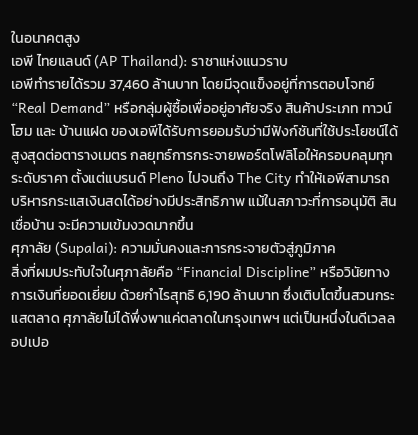ในอนาคตสูง
เอพี ไทยแลนด์ (AP Thailand): ราชาแห่งแนวราบ
เอพีทำรายได้รวม 37,460 ล้านบาท โดยมีจุดแข็งอยู่ที่การตอบโจทย์ “Real Demand” หรือกลุ่มผู้ซื้อเพื่ออยู่อาศัยจริง สินค้าประเภท ทาวน์โฮม และ บ้านแฝด ของเอพีได้รับการยอมรับว่ามีฟังก์ชันที่ใช้ประโยชน์ได้สูงสุดต่อตารางเมตร กลยุทธ์การกระจายพอร์ตโฟลิโอให้ครอบคลุมทุกระดับราคา ตั้งแต่แบรนด์ Pleno ไปจนถึง The City ทำให้เอพีสามารถบริหารกระแสเงินสดได้อย่างมีประสิทธิภาพ แม้ในสภาวะที่การอนุมัติ สินเชื่อบ้าน จะมีความเข้มงวดมากขึ้น
ศุภาลัย (Supalai): ความมั่นคงและการกระจายตัวสู่ภูมิภาค
สิ่งที่ผมประทับใจในศุภาลัยคือ “Financial Discipline” หรือวินัยทางการเงินที่ยอดเยี่ยม ด้วยกำไรสุทธิ 6,190 ล้านบาท ซึ่งเติบโตขึ้นสวนกระแสตลาด ศุภาลัยไม่ได้พึ่งพาแค่ตลาดในกรุงเทพฯ แต่เป็นหนึ่งในดีเวลลอปเปอ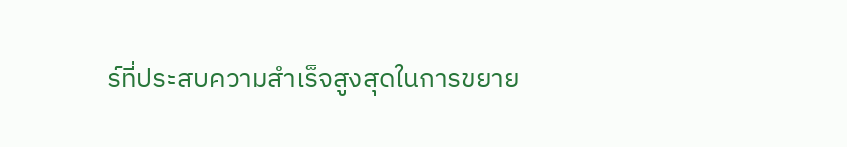ร์ที่ประสบความสำเร็จสูงสุดในการขยาย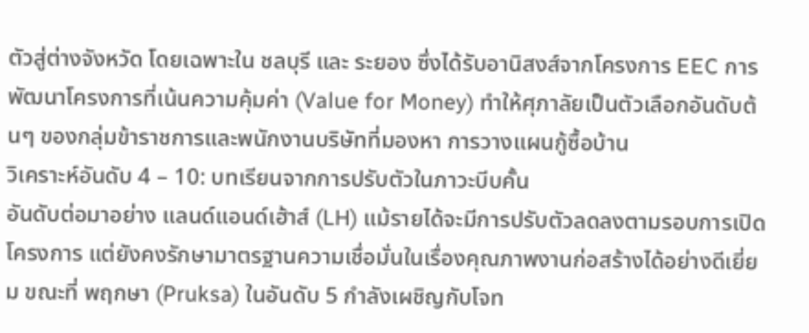ตัวสู่ต่างจังหวัด โดยเฉพาะใน ชลบุรี และ ระยอง ซึ่งได้รับอานิสงส์จากโครงการ EEC การพัฒนาโครงการที่เน้นความคุ้มค่า (Value for Money) ทำให้ศุภาลัยเป็นตัวเลือกอันดับต้นๆ ของกลุ่มข้าราชการและพนักงานบริษัทที่มองหา การวางแผนกู้ซื้อบ้าน
วิเคราะห์อันดับ 4 – 10: บทเรียนจากการปรับตัวในภาวะบีบคั้น
อันดับต่อมาอย่าง แลนด์แอนด์เฮ้าส์ (LH) แม้รายได้จะมีการปรับตัวลดลงตามรอบการเปิดโครงการ แต่ยังคงรักษามาตรฐานความเชื่อมั่นในเรื่องคุณภาพงานก่อสร้างได้อย่างดีเยี่ยม ขณะที่ พฤกษา (Pruksa) ในอันดับ 5 กำลังเผชิญกับโจท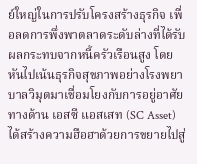ย์ใหญ่ในการปรับโครงสร้างธุรกิจ เพื่อลดการพึ่งพาตลาดระดับล่างที่ได้รับผลกระทบจากหนี้ครัวเรือนสูง โดยหันไปเน้นธุรกิจสุขภาพอย่างโรงพยาบาลวิมุตมาเชื่อมโยงกับการอยู่อาศัย
ทางด้าน เอสซี แอสเสท (SC Asset) ได้สร้างความฮือฮาด้วยการขยายไปสู่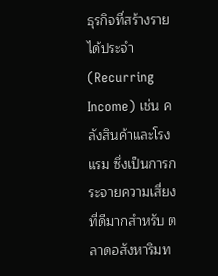ธุรกิจที่สร้างรายได้ประจำ (Recurring Income) เช่น คลังสินค้าและโรงแรม ซึ่งเป็นการกระจายความเสี่ยงที่ดีมากสำหรับ ตลาดอสังหาริมท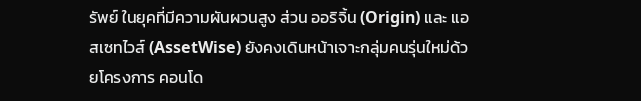รัพย์ ในยุคที่มีความผันผวนสูง ส่วน ออริจิ้น (Origin) และ แอสเซทไวส์ (AssetWise) ยังคงเดินหน้าเจาะกลุ่มคนรุ่นใหม่ด้วยโครงการ คอนโด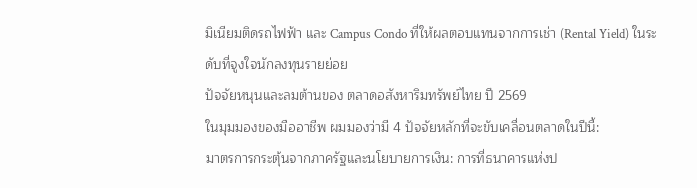มิเนียมติดรถไฟฟ้า และ Campus Condo ที่ให้ผลตอบแทนจากการเช่า (Rental Yield) ในระดับที่จูงใจนักลงทุนรายย่อย
ปัจจัยหนุนและลมต้านของ ตลาดอสังหาริมทรัพย์ไทย ปี 2569
ในมุมมองของมืออาชีพ ผมมองว่ามี 4 ปัจจัยหลักที่จะขับเคลื่อนตลาดในปีนี้:
มาตรการกระตุ้นจากภาครัฐและนโยบายการเงิน: การที่ธนาคารแห่งป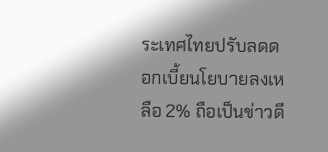ระเทศไทยปรับลดดอกเบี้ยนโยบายลงเหลือ 2% ถือเป็นข่าวดี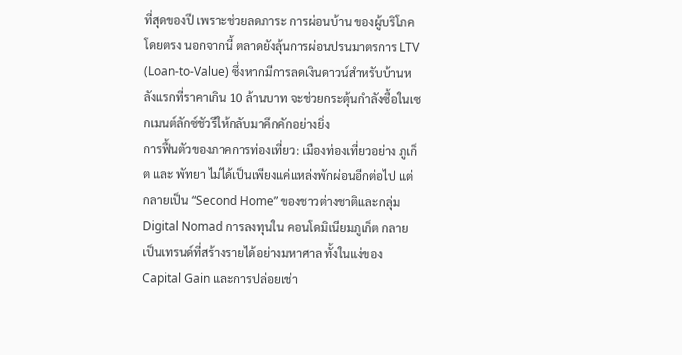ที่สุดของปี เพราะช่วยลดภาระ การผ่อนบ้าน ของผู้บริโภคโดยตรง นอกจากนี้ ตลาดยังลุ้นการผ่อนปรนมาตรการ LTV (Loan-to-Value) ซึ่งหากมีการลดเงินดาวน์สำหรับบ้านหลังแรกที่ราคาเกิน 10 ล้านบาท จะช่วยกระตุ้นกำลังซื้อในเซกเมนต์ลักซ์ชัวรีให้กลับมาคึกคักอย่างยิ่ง
การฟื้นตัวของภาคการท่องเที่ยว: เมืองท่องเที่ยวอย่าง ภูเก็ต และ พัทยา ไม่ได้เป็นเพียงแค่แหล่งพักผ่อนอีกต่อไป แต่กลายเป็น “Second Home” ของชาวต่างชาติและกลุ่ม Digital Nomad การลงทุนใน คอนโดมิเนียมภูเก็ต กลายเป็นเทรนด์ที่สร้างรายได้อย่างมหาศาล ทั้งในแง่ของ Capital Gain และการปล่อยเช่า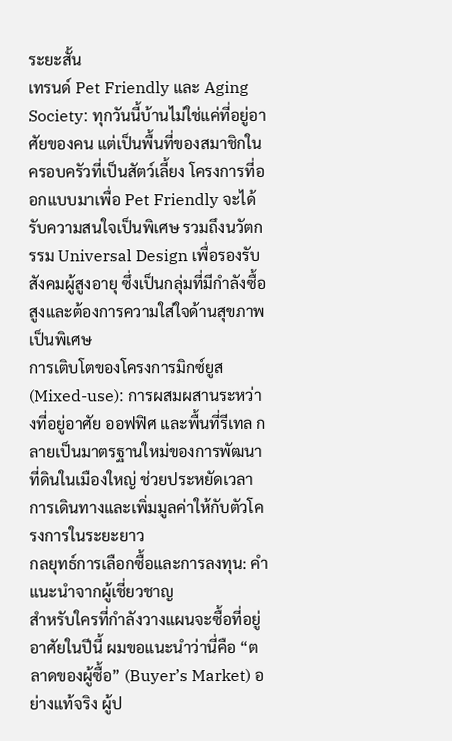ระยะสั้น
เทรนด์ Pet Friendly และ Aging Society: ทุกวันนี้บ้านไม่ใช่แค่ที่อยู่อาศัยของคน แต่เป็นพื้นที่ของสมาชิกในครอบครัวที่เป็นสัตว์เลี้ยง โครงการที่ออกแบบมาเพื่อ Pet Friendly จะได้รับความสนใจเป็นพิเศษ รวมถึงนวัตกรรม Universal Design เพื่อรองรับสังคมผู้สูงอายุ ซึ่งเป็นกลุ่มที่มีกำลังซื้อสูงและต้องการความใส่ใจด้านสุขภาพเป็นพิเศษ
การเติบโตของโครงการมิกซ์ยูส (Mixed-use): การผสมผสานระหว่างที่อยู่อาศัย ออฟฟิศ และพื้นที่รีเทล กลายเป็นมาตรฐานใหม่ของการพัฒนาที่ดินในเมืองใหญ่ ช่วยประหยัดเวลาการเดินทางและเพิ่มมูลค่าให้กับตัวโครงการในระยะยาว
กลยุทธ์การเลือกซื้อและการลงทุน: คำแนะนำจากผู้เชี่ยวชาญ
สำหรับใครที่กำลังวางแผนจะซื้อที่อยู่อาศัยในปีนี้ ผมขอแนะนำว่านี่คือ “ตลาดของผู้ซื้อ” (Buyer’s Market) อย่างแท้จริง ผู้ป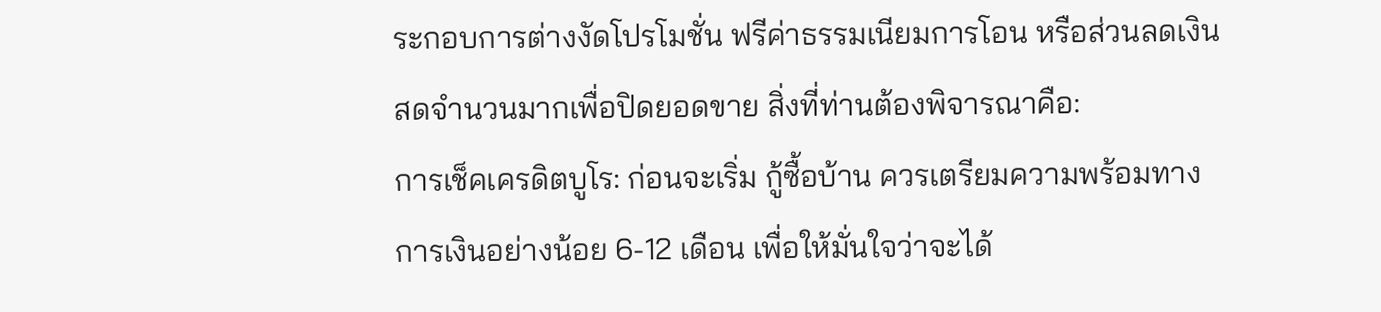ระกอบการต่างงัดโปรโมชั่น ฟรีค่าธรรมเนียมการโอน หรือส่วนลดเงินสดจำนวนมากเพื่อปิดยอดขาย สิ่งที่ท่านต้องพิจารณาคือ:
การเช็คเครดิตบูโร: ก่อนจะเริ่ม กู้ซื้อบ้าน ควรเตรียมความพร้อมทางการเงินอย่างน้อย 6-12 เดือน เพื่อให้มั่นใจว่าจะได้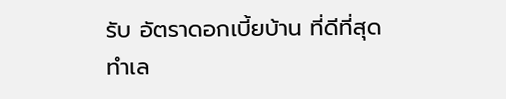รับ อัตราดอกเบี้ยบ้าน ที่ดีที่สุด
ทำเล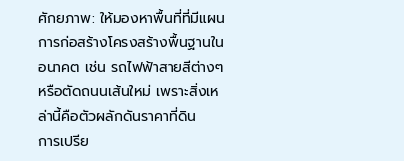ศักยภาพ: ให้มองหาพื้นที่ที่มีแผนการก่อสร้างโครงสร้างพื้นฐานในอนาคต เช่น รถไฟฟ้าสายสีต่างๆ หรือตัดถนนเส้นใหม่ เพราะสิ่งเหล่านี้คือตัวผลักดันราคาที่ดิน
การเปรีย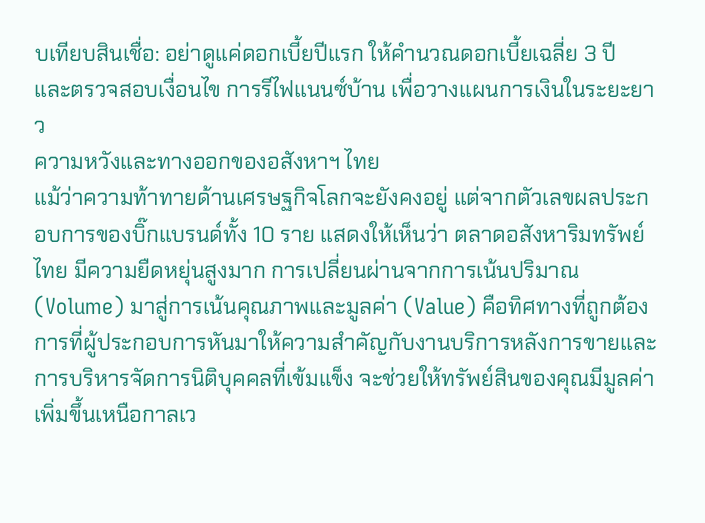บเทียบสินเชื่อ: อย่าดูแค่ดอกเบี้ยปีแรก ให้คำนวณดอกเบี้ยเฉลี่ย 3 ปี และตรวจสอบเงื่อนไข การรีไฟแนนซ์บ้าน เพื่อวางแผนการเงินในระยะยาว
ความหวังและทางออกของอสังหาฯ ไทย
แม้ว่าความท้าทายด้านเศรษฐกิจโลกจะยังคงอยู่ แต่จากตัวเลขผลประกอบการของบิ๊กแบรนด์ทั้ง 10 ราย แสดงให้เห็นว่า ตลาดอสังหาริมทรัพย์ไทย มีความยืดหยุ่นสูงมาก การเปลี่ยนผ่านจากการเน้นปริมาณ (Volume) มาสู่การเน้นคุณภาพและมูลค่า (Value) คือทิศทางที่ถูกต้อง การที่ผู้ประกอบการหันมาให้ความสำคัญกับงานบริการหลังการขายและการบริหารจัดการนิติบุคคลที่เข้มแข็ง จะช่วยให้ทรัพย์สินของคุณมีมูลค่าเพิ่มขึ้นเหนือกาลเว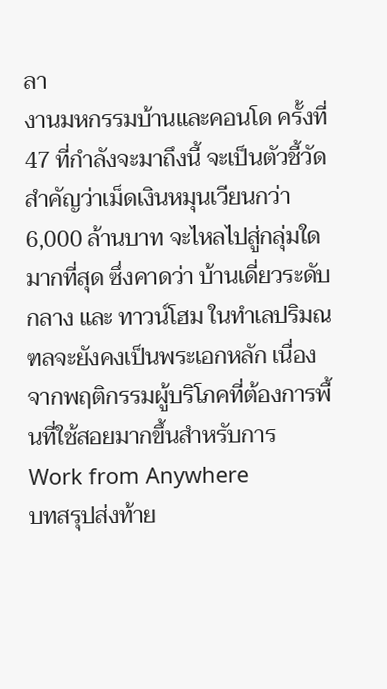ลา
งานมหกรรมบ้านและคอนโด ครั้งที่ 47 ที่กำลังจะมาถึงนี้ จะเป็นตัวชี้วัดสำคัญว่าเม็ดเงินหมุนเวียนกว่า 6,000 ล้านบาท จะไหลไปสู่กลุ่มใดมากที่สุด ซึ่งคาดว่า บ้านเดี่ยวระดับกลาง และ ทาวน์โฮม ในทำเลปริมณฑลจะยังคงเป็นพระเอกหลัก เนื่องจากพฤติกรรมผู้บริโภคที่ต้องการพื้นที่ใช้สอยมากขึ้นสำหรับการ Work from Anywhere
บทสรุปส่งท้าย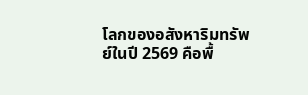โลกของอสังหาริมทรัพย์ในปี 2569 คือพื้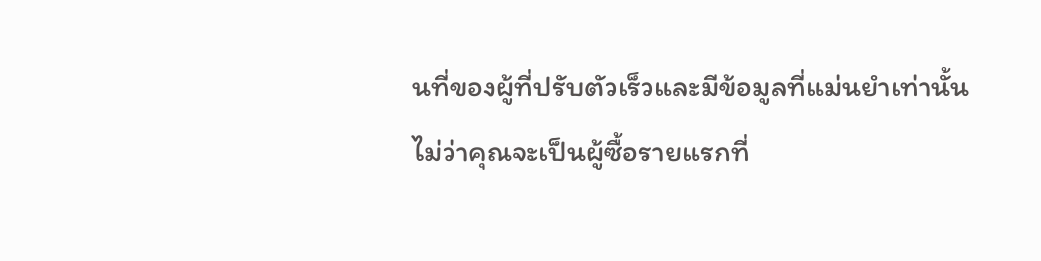นที่ของผู้ที่ปรับตัวเร็วและมีข้อมูลที่แม่นยำเท่านั้น ไม่ว่าคุณจะเป็นผู้ซื้อรายแรกที่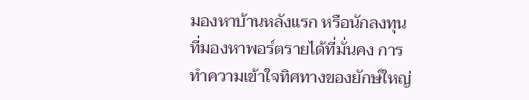มองหาบ้านหลังแรก หรือนักลงทุนที่มองหาพอร์ตรายได้ที่มั่นคง การทำความเข้าใจทิศทางของยักษ์ใหญ่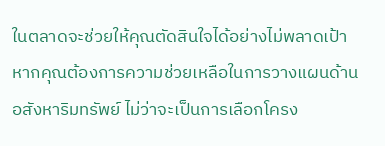ในตลาดจะช่วยให้คุณตัดสินใจได้อย่างไม่พลาดเป้า
หากคุณต้องการความช่วยเหลือในการวางแผนด้านอสังหาริมทรัพย์ ไม่ว่าจะเป็นการเลือกโครง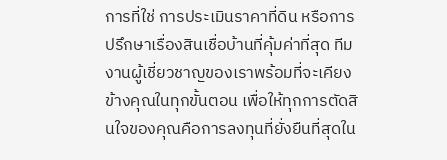การที่ใช่ การประเมินราคาที่ดิน หรือการปรึกษาเรื่องสินเชื่อบ้านที่คุ้มค่าที่สุด ทีมงานผู้เชี่ยวชาญของเราพร้อมที่จะเคียงข้างคุณในทุกขั้นตอน เพื่อให้ทุกการตัดสินใจของคุณคือการลงทุนที่ยั่งยืนที่สุดใน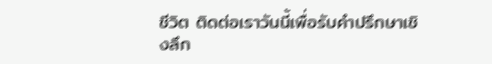ชีวิต ติดต่อเราวันนี้เพื่อรับคำปรึกษาเชิงลึก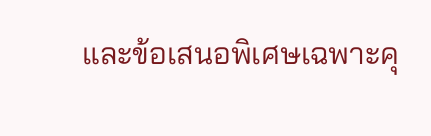และข้อเสนอพิเศษเฉพาะคุ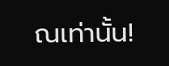ณเท่านั้น!